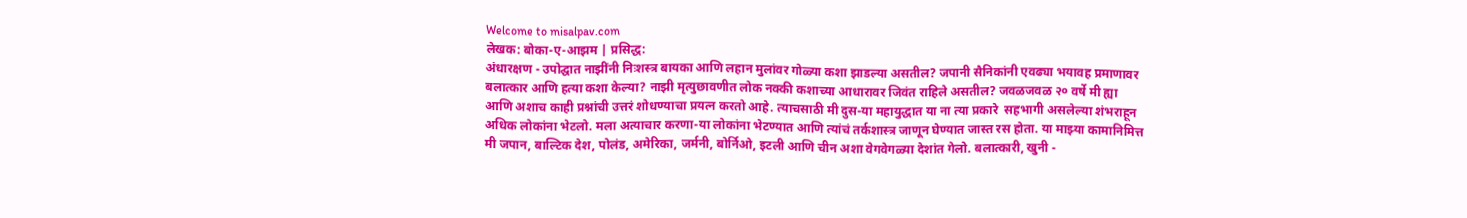Welcome to misalpav.com
लेखक: बोका-ए-आझम | प्रसिद्ध:
अंधारक्षण - उपोद्घात नाझींनी निःशस्त्र बायका आणि लहान मुलांवर गोळ्या कशा झाडल्या असतील? जपानी सैनिकांनी एवढ्या भयावह प्रमाणावर बलात्कार आणि हत्या कशा केल्या? नाझी मृत्युछावणीत लोक नक्की कशाच्या आधारावर जिवंत राहिले असतील? जवळजवळ २० वर्षे मी ह्या आणि अशाच काही प्रश्नांची उत्तरं शोधण्याचा प्रयत्न करतो आहे. त्याचसाठी मी दुस-या महायुद्धात या ना त्या प्रकारे  सहभागी असलेल्या शंभराहून अधिक लोकांना भेटलो. मला अत्याचार करणा-या लोकांना भेटण्यात आणि त्यांचं तर्कशास्त्र जाणून घेण्यात जास्त रस होता. या माझ्या कामानिमित्त मी जपान, बाल्टिक देश, पोलंड, अमेरिका, जर्मनी, बोर्निओ, इटली आणि चीन अशा वेगवेगळ्या देशांत गेलो. बलात्कारी, खुनी -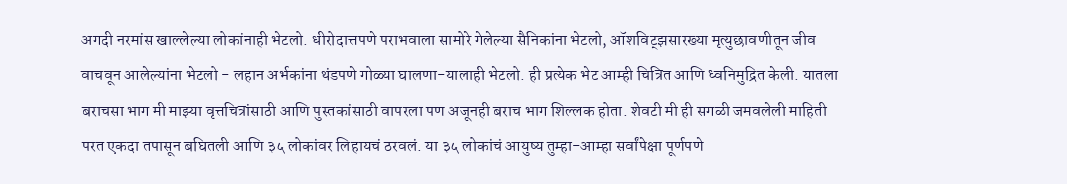अगदी नरमांस खाल्लेल्या लोकांनाही भेटलो. धीरोदात्तपणे पराभवाला सामोरे गेलेल्या सैनिकांना भेटलो, ऑशविट्झसारख्या मृत्युछावणीतून जीव वाचवून आलेल्यांना भेटलो - लहान अर्भकांना थंडपणे गोळ्या घालणा-यालाही भेटलो. ही प्रत्येक भेट आम्ही चित्रित आणि ध्वनिमुद्रित केली. यातला बराचसा भाग मी माझ्या वृत्तचित्रांसाठी आणि पुस्तकांसाठी वापरला पण अजूनही बराच भाग शिल्लक होता. शेवटी मी ही सगळी जमवलेली माहिती परत एकदा तपासून बघितली आणि ३५ लोकांवर लिहायचं ठरवलं. या ३५ लोकांचं आयुष्य तुम्हा-आम्हा सर्वांपेक्षा पूर्णपणे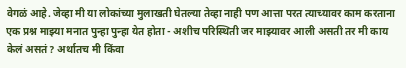वेगळं आहे. जेव्हा मी या लोकांच्या मुलाखती घेतल्या तेव्हा नाही पण आत्ता परत त्याच्यावर काम करताना एक प्रश्न माझ्या मनात पुन्हा पुन्हा येत होता - अशीच परिस्थिती जर माझ्यावर आली असती तर मी काय केलं असतं? अर्थातच मी किंवा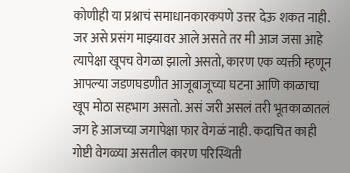कोणीही या प्रश्नाचं समाधानकारकपणे उत्तर देऊ शकत नाही. जर असे प्रसंग माझ्यावर आले असते तर मी आज जसा आहे त्यापेक्षा खूपच वेगळा झालो असतो, कारण एक व्यक्ती म्हणून आपल्या जडणघडणीत आजूबाजूच्या घटना आणि काळाचा खूप मोठा सहभाग असतो. असं जरी असलं तरी भूतकाळातलं जग हे आजच्या जगापेक्षा फार वेगळं नाही. कदाचित काही गोष्टी वेगळ्या असतील कारण परिस्थिती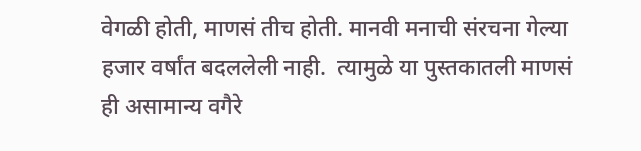वेगळी होती, माणसं तीच होती. मानवी मनाची संरचना गेल्या हजार वर्षांत बदललेली नाही.  त्यामुळे या पुस्तकातली माणसं ही असामान्य वगैरे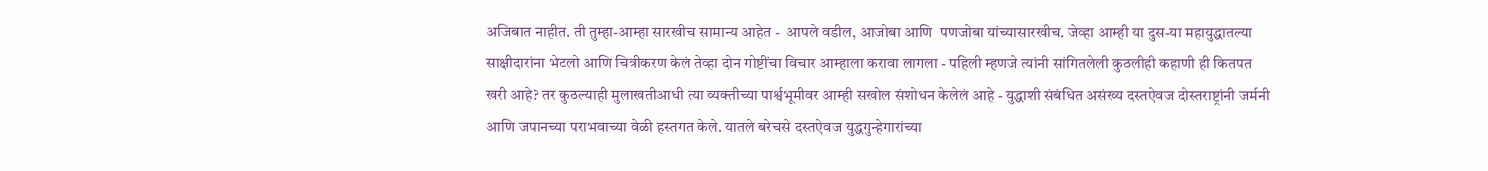अजिबात नाहीत. ती तुम्हा-आम्हा सारखीच सामान्य आहेत -  आपले वडील, आजोबा आणि  पणजोबा यांच्यासारखीच. जेव्हा आम्ही या दुस-या महायुद्धातल्या साक्षीदारांना भेटलो आणि चित्रीकरण केलं तेव्हा दोन गोष्टींचा विचार आम्हाला करावा लागला - पहिली म्हणजे त्यांनी सांगितलेली कुठलीही कहाणी ही कितपत खरी आहे? तर कुठल्याही मुलाखतीआधी त्या व्यक्तीच्या पार्श्वभूमीवर आम्ही सखोल संशोधन केलेलं आहे - युद्धाशी संबंधित असंख्य दस्तऐवज दोस्तराष्ट्रांनी जर्मनी आणि जपानच्या पराभवाच्या वेळी हस्तगत केले. यातले बरेचसे दस्तऐवज युद्धगुन्हेगारांच्या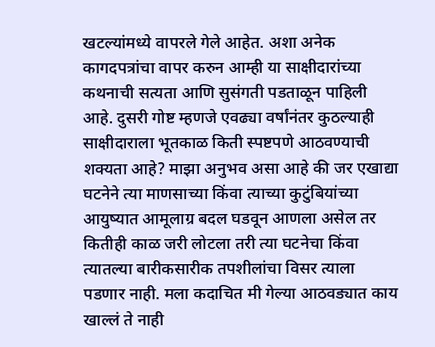खटल्यांमध्ये वापरले गेले आहेत. अशा अनेक कागदपत्रांचा वापर करुन आम्ही या साक्षीदारांच्या कथनाची सत्यता आणि सुसंगती पडताळून पाहिली आहे. दुसरी गोष्ट म्हणजे एवढ्या वर्षांनंतर कुठल्याही साक्षीदाराला भूतकाळ किती स्पष्टपणे आठवण्याची शक्यता आहे? माझा अनुभव असा आहे की जर एखाद्या घटनेने त्या माणसाच्या किंवा त्याच्या कुटुंबियांच्या आयुष्यात आमूलाग्र बदल घडवून आणला असेल तर कितीही काळ जरी लोटला तरी त्या घटनेचा किंवा त्यातल्या बारीकसारीक तपशीलांचा विसर त्याला पडणार नाही. मला कदाचित मी गेल्या आठवड्यात काय खाल्लं ते नाही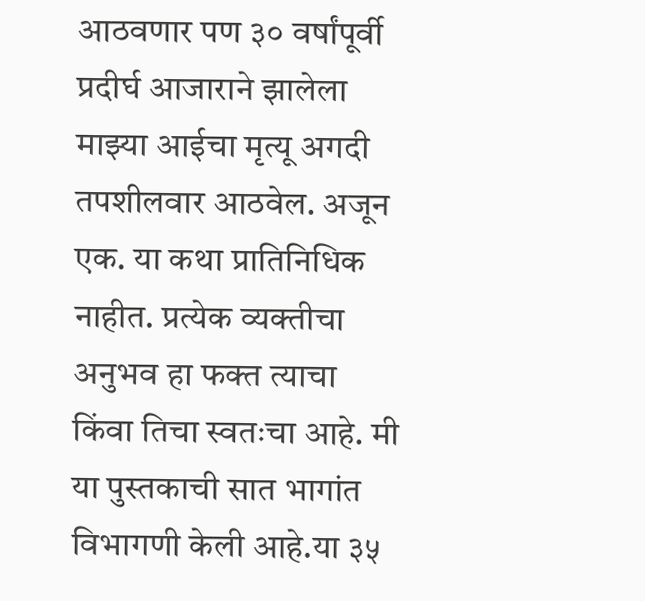आठवणार पण ३० वर्षांपूर्वी प्रदीर्घ आजाराने झालेला माझ्या आईचा मृत्यू अगदी तपशीलवार आठवेल. अजून एक. या कथा प्रातिनिधिक नाहीत. प्रत्येक व्यक्तीचा अनुभव हा फक्त त्याचा किंवा तिचा स्वतःचा आहे. मी या पुस्तकाची सात भागांत विभागणी केली आहे.या ३५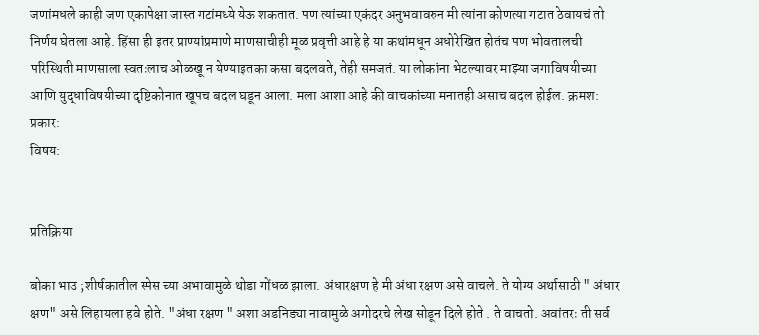जणांमधले काही जण एकापेक्षा जास्त गटांमध्ये येऊ शकतात. पण त्यांच्या एकंदर अनुभवावरुन मी त्यांना कोणत्या गटात ठेवायचं तो निर्णय घेतला आहे. हिंसा ही इतर प्राण्यांप्रमाणे माणसाचीही मूळ प्रवृत्ती आहे हे या कथांमधून अधोरेखित होतंच पण भोवतालची परिस्थिती माणसाला स्वतःलाच ओळखू न येण्याइतका कसा बदलवते, तेही समजतं. या लोकांना भेटल्यावर माझ्या जगाविषयीच्या आणि युद्धाविषयीच्या दृष्टिकोनात खूपच बदल घडून आला. मला आशा आहे की वाचकांच्या मनातही असाच बदल होईल. क्रमश:
प्रकार:
विषय:


प्रतिक्रिया

बोका भाउ ;शीर्षकातील स्पेस च्या अभावामुळे थोडा गोंधळ झाला. अंधारक्षण हे मी अंधा रक्षण असे वाचले. ते योग्य अर्थासाठी " अंधार क्षण" असे लिहायला हवे होते. "अंधा रक्षण " अशा अडनिड्या नावामुळे अगोदरचे लेख सोडून दिले होते . ते वाचतो. अवांतरः ती सर्व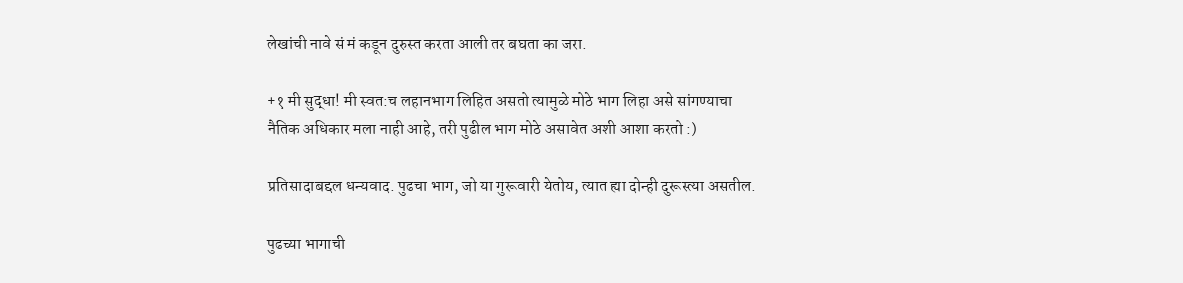लेखांची नावे सं मं कडून दुरुस्त करता आली तर बघता का जरा.

+१ मी सुद्धा! मी स्वत:च लहानभाग लिहित असतो त्यामुळे मोठे भाग लिहा असे सांगण्याचा नैतिक अधिकार मला नाही आहे, तरी पुढील भाग मोठे असावेत अशी आशा करतो :)

प्रतिसादाबद्दल धन्यवाद. पुढचा भाग, जो या गुरूवारी येतोय, त्यात ह्या दोन्ही दुरूस्त्या असतील.

पुढच्या भागाची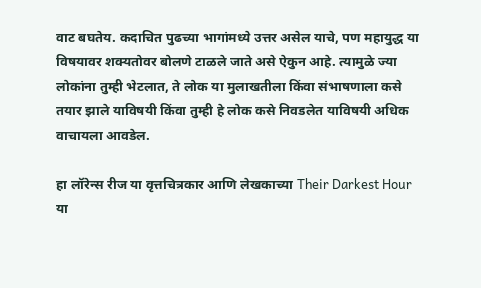वाट बघतेय. कदाचित पुढच्या भागांमध्ये उत्तर असेल याचे, पण महायुद्ध या विषयावर शक्यतोवर बोलणे टाळले जाते असे ऐकुन आहे. त्यामुळे ज्या लोकांना तुम्ही भेटलात, ते लोक या मुलाखतीला किंवा संभाषणाला कसे तयार झाले याविषयी किंवा तुम्ही हे लोक कसे निवडलेत याविषयी अधिक वाचायला आवडेल.

हा लॉरेन्स रीज या वृत्तचित्रकार आणि लेखकाच्या Their Darkest Hour या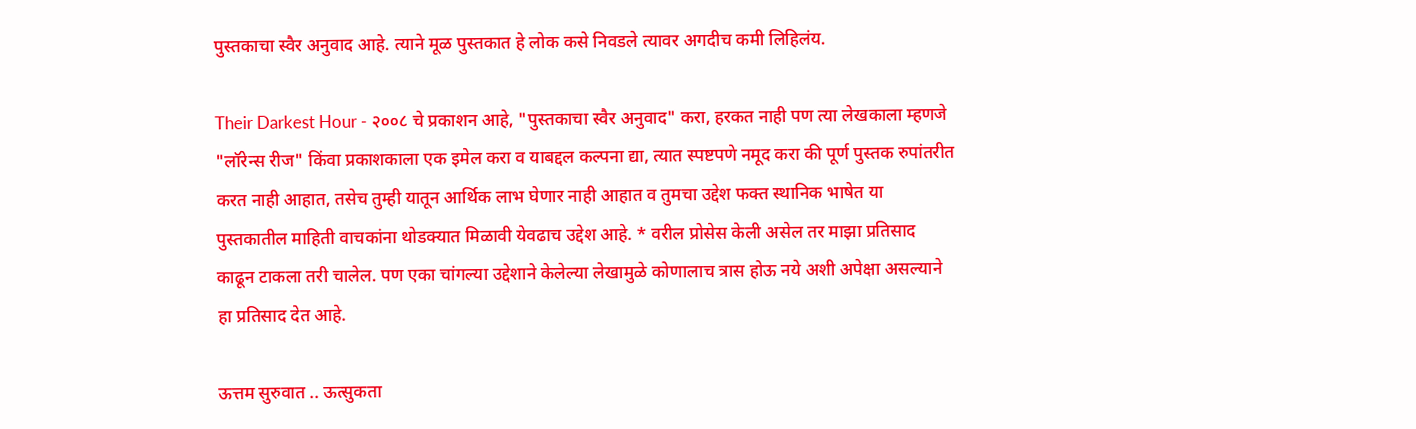पुस्तकाचा स्वैर अनुवाद आहे. त्याने मूळ पुस्तकात हे लोक कसे निवडले त्यावर अगदीच कमी लिहिलंय.

Their Darkest Hour - २००८ चे प्रकाशन आहे, "पुस्तकाचा स्वैर अनुवाद" करा, हरकत नाही पण त्या लेखकाला म्हणजे "लॉरेन्स रीज" किंवा प्रकाशकाला एक इमेल करा व याबद्दल कल्पना द्या, त्यात स्पष्टपणे नमूद करा की पूर्ण पुस्तक रुपांतरीत करत नाही आहात, तसेच तुम्ही यातून आर्थिक लाभ घेणार नाही आहात व तुमचा उद्देश फक्त स्थानिक भाषेत या पुस्तकातील माहिती वाचकांना थोडक्यात मिळावी येवढाच उद्देश आहे. * वरील प्रोसेस केली असेल तर माझा प्रतिसाद काढून टाकला तरी चालेल. पण एका चांगल्या उद्देशाने केलेल्या लेखामुळे कोणालाच त्रास होऊ नये अशी अपेक्षा असल्याने हा प्रतिसाद देत आहे.

ऊत्तम सुरुवात .. ऊत्सुकता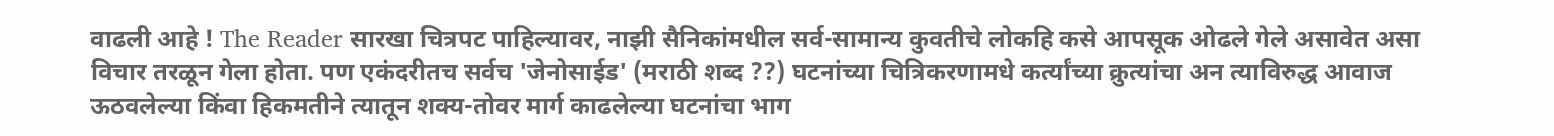वाढली आहे ! The Reader सारखा चित्रपट पाहिल्यावर, नाझी सैनिकांमधील सर्व-सामान्य कुवतीचे लोकहि कसे आपसूक ओढले गेले असावेत असा विचार तरळून गेला होता. पण एकंदरीतच सर्वच 'जेनोसाईड' (मराठी शब्द ??) घटनांच्या चित्रिकरणामधे कर्त्यांच्या क्रुत्यांचा अन त्याविरुद्ध आवाज ऊठवलेल्या किंवा हिकमतीने त्यातून शक्य-तोवर मार्ग काढलेल्या घटनांचा भाग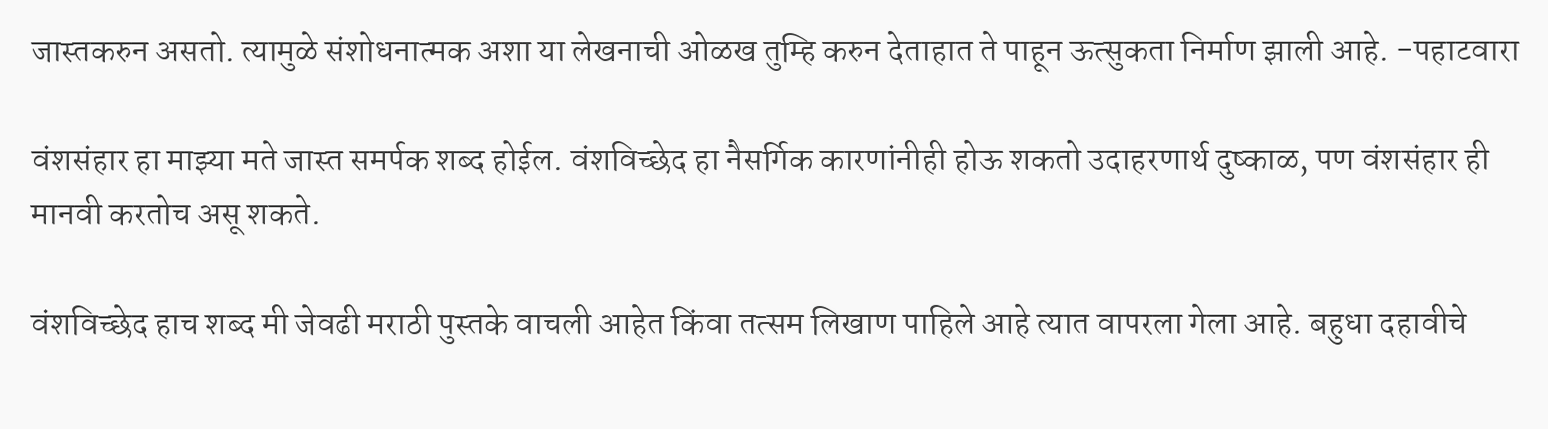जास्तकरुन असतो. त्यामुळे संशोधनात्मक अशा या लेखनाची ओळख तुम्हि करुन देताहात ते पाहून ऊत्सुकता निर्माण झाली आहे. -पहाटवारा

वंशसंहार हा माझ्या मते जास्त समर्पक शब्द होईल. वंशविच्छेद हा नैसर्गिक कारणांनीही होऊ शकतो उदाहरणार्थ दुष्काळ, पण वंशसंहार ही मानवी करतोच असू शकते.

वंशविच्छेद हाच शब्द मी जेवढी मराठी पुस्तके वाचली आहेत किंवा तत्सम लिखाण पाहिले आहे त्यात वापरला गेला आहे. बहुधा दहावीचे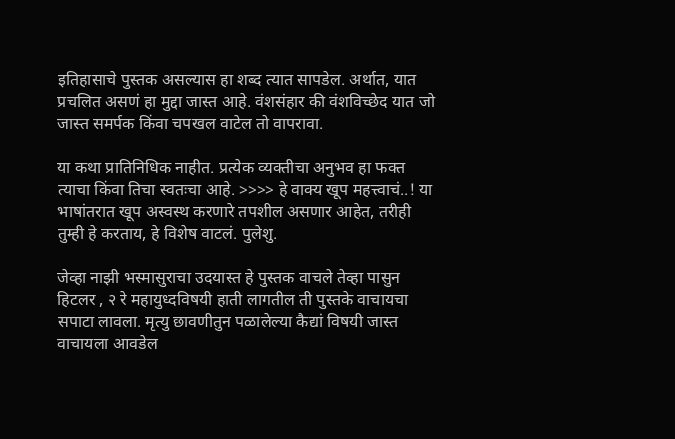इतिहासाचे पुस्तक असल्यास हा शब्द त्यात सापडेल. अर्थात, यात प्रचलित असणं हा मुद्दा जास्त आहे. वंशसंहार की वंशविच्छेद यात जो जास्त समर्पक किंवा चपखल वाटेल तो वापरावा.

या कथा प्रातिनिधिक नाहीत. प्रत्येक व्यक्तीचा अनुभव हा फक्त त्याचा किंवा तिचा स्वतःचा आहे. >>>> हे वाक्य खूप महत्त्वाचं..! या भाषांतरात खूप अस्वस्थ करणारे तपशील असणार आहेत, तरीही तुम्ही हे करताय, हे विशेष वाटलं. पुलेशु.

जेव्हा नाझी भस्मासुराचा उदयास्त हे पुस्तक वाचले तेव्हा पासुन हिटलर , २ रे महायुध्दविषयी हाती लागतील ती पुस्तके वाचायचा सपाटा लावला. मृत्यु छावणीतुन पळालेल्या कैद्यां विषयी जास्त वाचायला आवडेल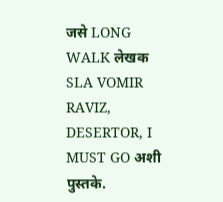जसे LONG WALK लेखक SLA VOMIR RAVIZ, DESERTOR, I MUST GO अशी पुस्तके.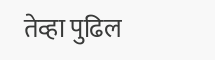तेव्हा पुढिल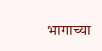भागाच्या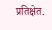प्रतिक्षेत.